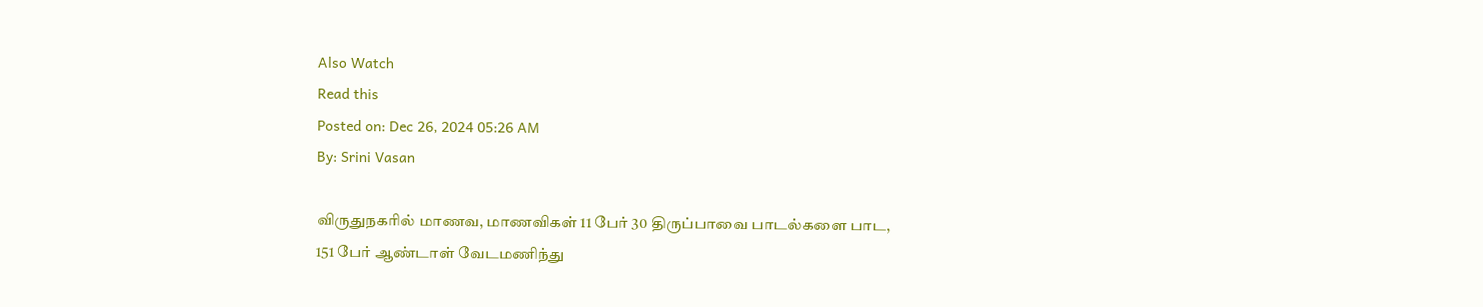Also Watch
Read this
Posted on: Dec 26, 2024 05:26 AM
By: Srini Vasan

விருதுநகரில் மாணவ, மாணவிகள் 11 பேர் 30 திருப்பாவை பாடல்களை பாட, 151 பேர் ஆண்டாள் வேடமணிந்து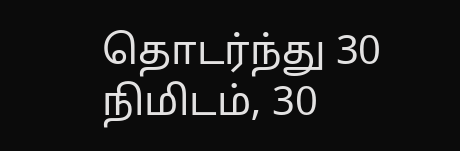தொடர்ந்து 30 நிமிடம், 30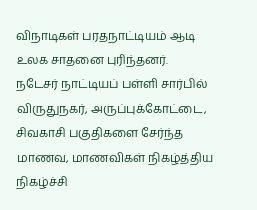விநாடிகள் பரதநாட்டியம் ஆடி உலக சாதனை புரிந்தனர்.
நடேசர் நாட்டியப் பள்ளி சார்பில் விருதுநகர், அருப்புக்கோட்டை, சிவகாசி பகுதிகளை சேர்ந்த மாணவ, மாணவிகள் நிகழ்த்திய நிகழ்ச்சி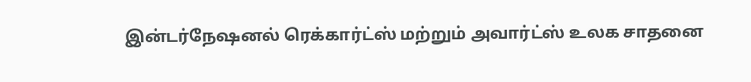இன்டர்நேஷனல் ரெக்கார்ட்ஸ் மற்றும் அவார்ட்ஸ் உலக சாதனை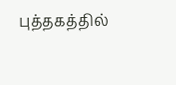புத்தகத்தில்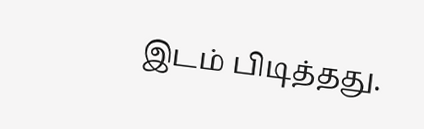இடம் பிடித்தது.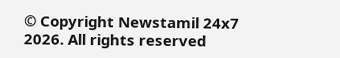© Copyright Newstamil 24x7 2026. All rights reserved